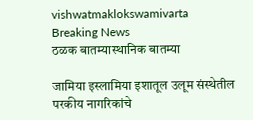vishwatmaklokswamivarta
Breaking News
ठळक बातम्यास्थानिक बातम्या

जामिया इस्लामिया इशातूल उलूम संस्थेतील परकीय नागरिकांचे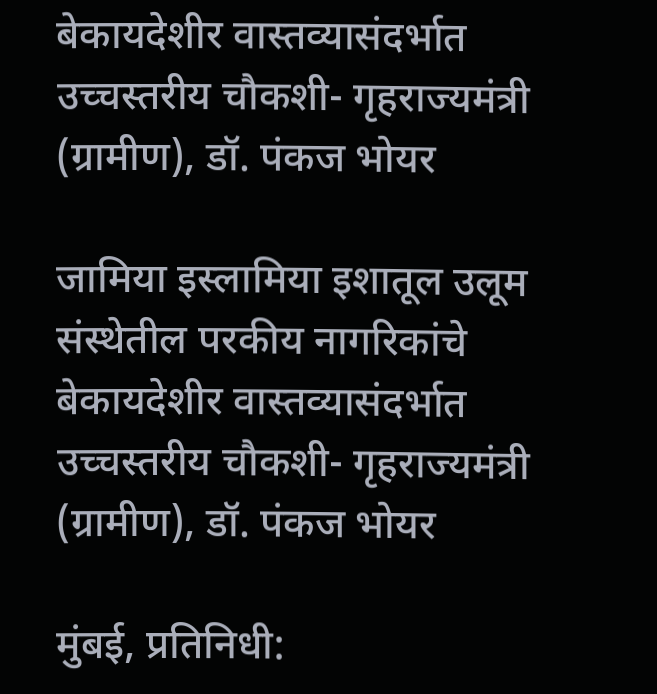बेकायदेशीर वास्तव्यासंदर्भात उच्चस्तरीय चौकशी- गृहराज्यमंत्री (ग्रामीण), डॉ. पंकज भोयर

जामिया इस्लामिया इशातूल उलूम संस्थेतील परकीय नागरिकांचे बेकायदेशीर वास्तव्यासंदर्भात उच्चस्तरीय चौकशी- गृहराज्यमंत्री (ग्रामीण), डॉ. पंकज भोयर

मुंबई, प्रतिनिधी: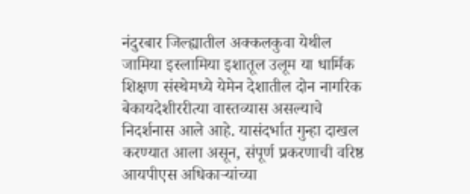नंदुरबार जिल्ह्यातील अक्कलकुवा येथील जामिया इस्लामिया इशातूल उलूम या धार्मिक शिक्षण संस्थेमध्ये येमेन देशातील दोन नागरिक बेकायदेशीररीत्या वास्तव्यास असल्याचे निदर्शनास आले आहे. यासंदर्भात गुन्हा दाखल करण्यात आला असून, संपूर्ण प्रकरणाची वरिष्ठ आयपीएस अधिकाऱ्यांच्या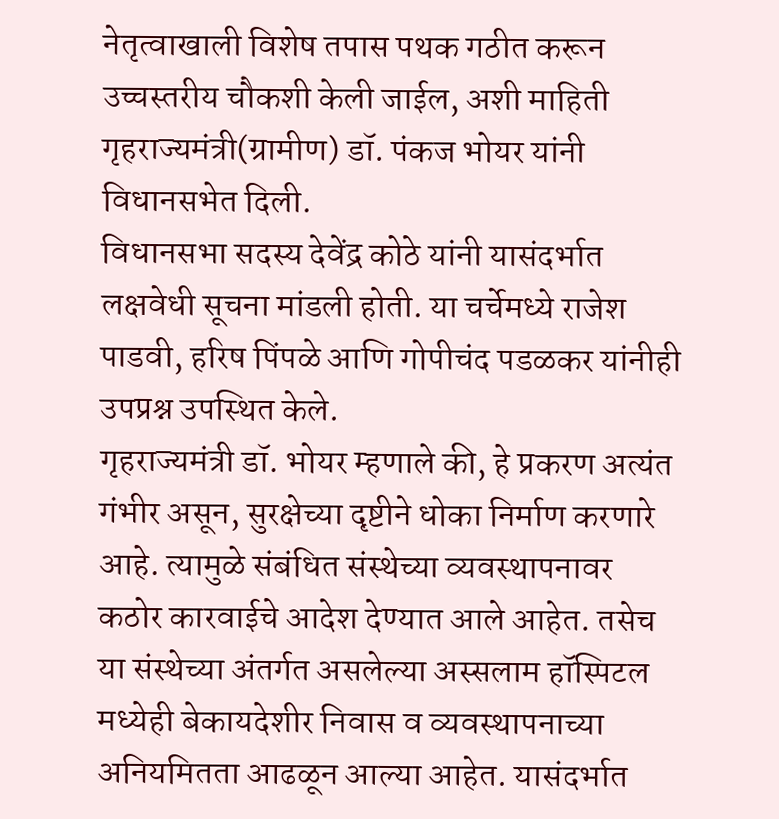नेतृत्वाखाली विशेष तपास पथक गठीत करून उच्चस्तरीय चौकशी केली जाईल, अशी माहिती गृहराज्यमंत्री(ग्रामीण) डॉ. पंकज भोयर यांनी विधानसभेत दिली.
विधानसभा सदस्य देवेंद्र कोठे यांनी यासंदर्भात लक्षवेधी सूचना मांडली होती. या चर्चेमध्ये राजेश पाडवी, हरिष पिंपळे आणि गोपीचंद पडळकर यांनीही उपप्रश्न उपस्थित केले.
गृहराज्यमंत्री डॉ. भोयर म्हणाले की, हे प्रकरण अत्यंत गंभीर असून, सुरक्षेच्या दृष्टीने धोका निर्माण करणारे आहे. त्यामुळे संबंधित संस्थेच्या व्यवस्थापनावर कठोर कारवाईचे आदेश देण्यात आले आहेत. तसेच या संस्थेच्या अंतर्गत असलेल्या अस्सलाम हॉस्पिटल मध्येही बेकायदेशीर निवास व व्यवस्थापनाच्या अनियमितता आढळून आल्या आहेत. यासंदर्भात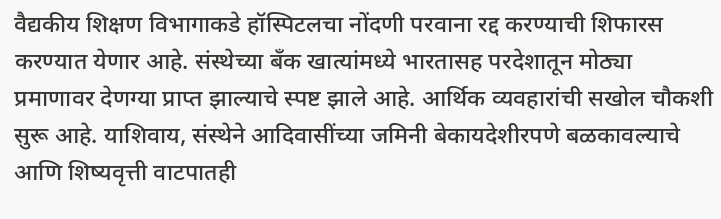वैद्यकीय शिक्षण विभागाकडे हॉस्पिटलचा नोंदणी परवाना रद्द करण्याची शिफारस करण्यात येणार आहे. संस्थेच्या बँक खात्यांमध्ये भारतासह परदेशातून मोठ्या प्रमाणावर देणग्या प्राप्त झाल्याचे स्पष्ट झाले आहे. आर्थिक व्यवहारांची सखोल चौकशी सुरू आहे. याशिवाय, संस्थेने आदिवासींच्या जमिनी बेकायदेशीरपणे बळकावल्याचे आणि शिष्यवृत्ती वाटपातही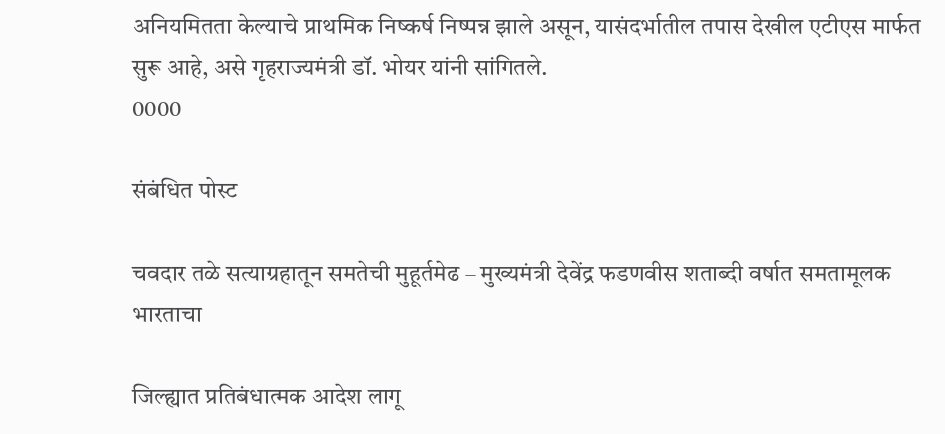अनियमितता केल्याचे प्राथमिक निष्कर्ष निष्पन्न झाले असून, यासंदर्भातील तपास देखील एटीएस मार्फत सुरू आहे, असे गृहराज्यमंत्री डॉ. भोयर यांनी सांगितले.
0000

संबंधित पोस्ट

चवदार तळे सत्याग्रहातून समतेची मुहूर्तमेढ – मुख्यमंत्री देवेंद्र फडणवीस शताब्दी वर्षात समतामूलक भारताचा

जिल्ह्यात प्रतिबंधात्मक आदेश लागू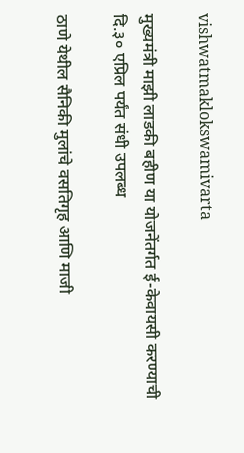vishwatmaklokswamivarta

मुख्यमंत्री माझी लाडकी बहीण या योजनेंतर्गत ई-केवायसी करण्याची दि.३० एप्रिल पर्यंत संधी उपलब्ध

ठाणे येथील सैनिकी मुलांचे वसतिगृह आणि माजी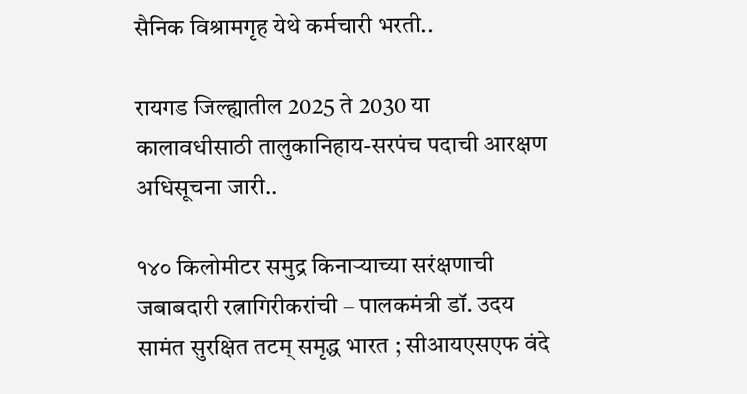सैनिक विश्रामगृह येथे कर्मचारी भरती..

रायगड जिल्ह्यातील 2025 ते 2030 या कालावधीसाठी तालुकानिहाय-सरपंच पदाची आरक्षण अधिसूचना जारी..

१४० किलोमीटर समुद्र किनाऱ्याच्या सरंक्षणाची जबाबदारी रत्नागिरीकरांची – पालकमंत्री डॉ. उदय सामंत सुरक्षित तटम् समृद्ध भारत ; सीआयएसएफ वंदे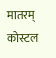मातरम् कोस्टल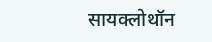सायक्लोथॉन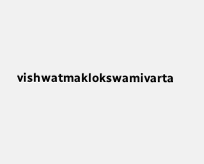vishwatmaklokswamivarta